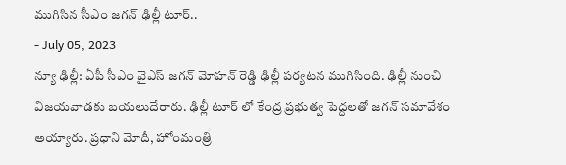ముగిసిన సీఎం జగన్ ఢిల్లీ టూర్..
- July 05, 2023
న్యూ ఢిల్లీ: ఏపీ సీఎం వైఎస్ జగన్ మోహన్ రెడ్డి ఢిల్లీ పర్యటన ముగిసింది. ఢిల్లీ నుంచి విజయవాడకు బయలుదేరారు. ఢిల్లీ టూర్ లో కేంద్ర ప్రభుత్వ పెద్దలతో జగన్ సమావేశం అయ్యారు. ప్రధాని మోదీ, హోంమంత్రి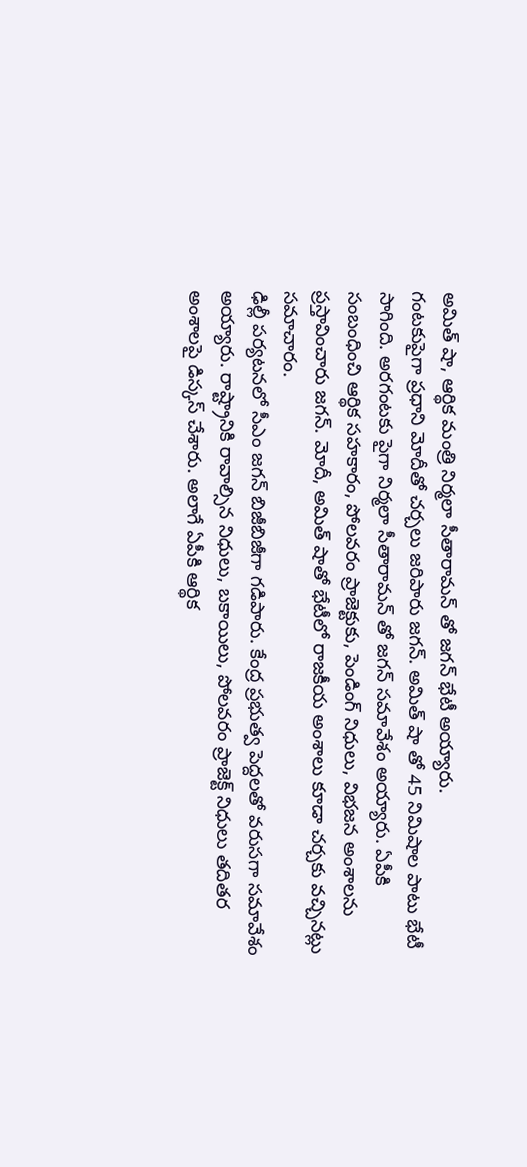అమిత్ షా, ఆర్థిక మంత్రి నిర్మలా సీతారామన్ తో జగన్ భేటీ అయ్యారు.
గంటకుపైగా ప్రధాని మోదీతో చర్చలు జరిపారు జగన్. అమిత్ షా తో 45 నిమిషాల పాటు భేటీ సాగింది. అరగంటకు పైగా నిర్మలా సీతారామన్ తో జగన్ సమావేశం అయ్యారు. ఏపీకి సంబంధించి ఆర్థిక సహకారం, పోలవరం ప్రాజెక్టుకు, పెండింగ్ నిధులు, విభజన అంశాలను ప్రస్తావించారు జగన్. మోదీ, అమిత్ షాతో భేటీలో రాజకీయ అంశాలు కూడా చర్చకు వచ్చినట్లు సమాచారం.
ఢిల్లీ పర్యటనలో సీఎం జగన్ బిజీబిజీగా గడిపారు. కేంద్ర ప్రభుత్వ పెద్దలతో వరుసగా సమావేశం అయ్యారు. రాష్ట్రానికి రావాల్సిన నిధులు, బకాయిలు, పోలవరం ప్రాజెక్ట్ నిధులు తదితర అంశాలపై డిస్కస్ చేశారు. అలాగే ఏపీకి ఆర్థిక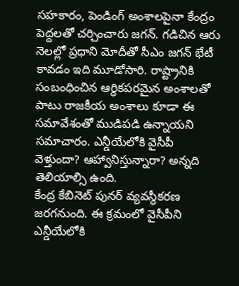సహకారం, పెండింగ్ అంశాలపైనా కేంద్రం పెద్దలతో చర్చించారు జగన్. గడిచిన ఆరు నెలల్లో ప్రధాని మోదీతో సీఎం జగన్ భేటీ కావడం ఇది మూడోసారి. రాష్ట్రానికి సంబంధించిన ఆర్థికపరమైన అంశాలతో పాటు రాజకీయ అంశాలు కూడా ఈ సమావేశంతో ముడిపడి ఉన్నాయని సమాచారం. ఎన్డీయేలోకి వైసీపీ వెళ్తుందా? ఆహ్వానిస్తున్నారా? అన్నది తెలియాల్సి ఉంది.
కేంద్ర కేబినెట్ పునర్ వ్యవస్థీకరణ జరగనుంది. ఈ క్రమంలో వైసీపీని ఎన్డీయేలోకి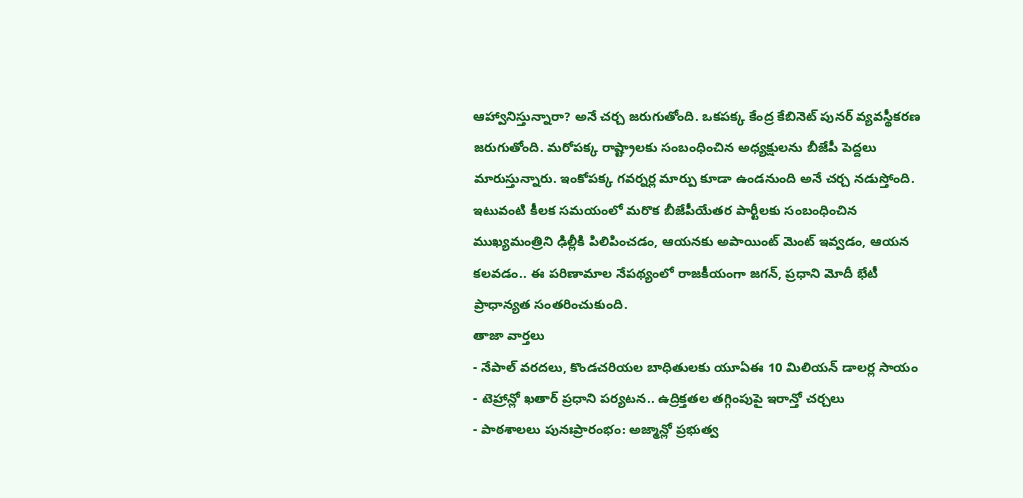ఆహ్వానిస్తున్నారా? అనే చర్చ జరుగుతోంది. ఒకపక్క కేంద్ర కేబినెట్ పునర్ వ్యవస్థీకరణ జరుగుతోంది. మరోపక్క రాష్ట్రాలకు సంబంధించిన అధ్యక్షులను బీజేపీ పెద్దలు మారుస్తున్నారు. ఇంకోపక్క గవర్నర్ల మార్పు కూడా ఉండనుంది అనే చర్చ నడుస్తోంది. ఇటువంటి కీలక సమయంలో మరొక బీజేపీయేతర పార్టీలకు సంబంధించిన ముఖ్యమంత్రిని ఢిల్లీకి పిలిపించడం, ఆయనకు అపాయింట్ మెంట్ ఇవ్వడం, ఆయన కలవడం.. ఈ పరిణామాల నేపథ్యంలో రాజకీయంగా జగన్, ప్రధాని మోదీ భేటీ ప్రాధాన్యత సంతరించుకుంది.
తాజా వార్తలు
- నేపాల్ వరదలు, కొండచరియల బాధితులకు యూఏఈ 10 మిలియన్ డాలర్ల సాయం
- టెహ్రాన్లో ఖతార్ ప్రధాని పర్యటన.. ఉద్రిక్తతల తగ్గింపుపై ఇరాన్తో చర్చలు
- పాఠశాలలు పునఃప్రారంభం: అజ్మాన్లో ప్రభుత్వ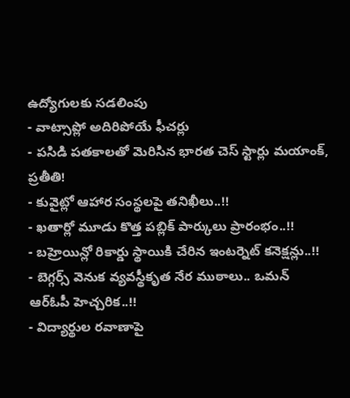ఉద్యోగులకు సడలింపు
- వాట్సాప్లో అదిరిపోయే ఫీచర్లు
- పసిడి పతకాలతో మెరిసిన భారత చెస్ స్టార్లు మయాంక్, ప్రతీతి!
- కువైట్లో ఆహార సంస్థలపై తనిఖీలు..!!
- ఖతార్లో మూడు కొత్త పబ్లిక్ పార్కులు ప్రారంభం..!!
- బహ్రెయిన్లో రికార్డు స్థాయికి చేరిన ఇంటర్నెట్ కనెక్షన్లు..!!
- బెగ్గర్స్ వెనుక వ్యవస్థీకృత నేర ముఠాలు.. ఒమన్ ఆర్ఓపీ హెచ్చరిక..!!
- విద్యార్థుల రవాణాపై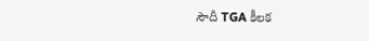సౌదీ TGA కీలక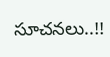సూచనలు..!!